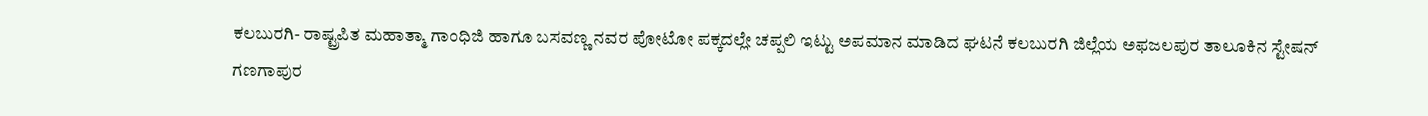ಕಲಬುರಗಿ- ರಾಷ್ಟ್ರಪಿತ ಮಹಾತ್ಮಾ ಗಾಂಧಿಜಿ ಹಾಗೂ ಬಸವಣ್ಣ ನವರ ಪೋಟೋ ಪಕ್ಕದಲ್ಲೇ ಚಪ್ಪಲಿ ಇಟ್ಟು ಅಪಮಾನ ಮಾಡಿದ ಘಟನೆ ಕಲಬುರಗಿ ಜಿಲ್ಲೆಯ ಅಫಜಲಪುರ ತಾಲೂಕಿನ ಸ್ಟೇಷನ್ ಗಣಗಾಪುರ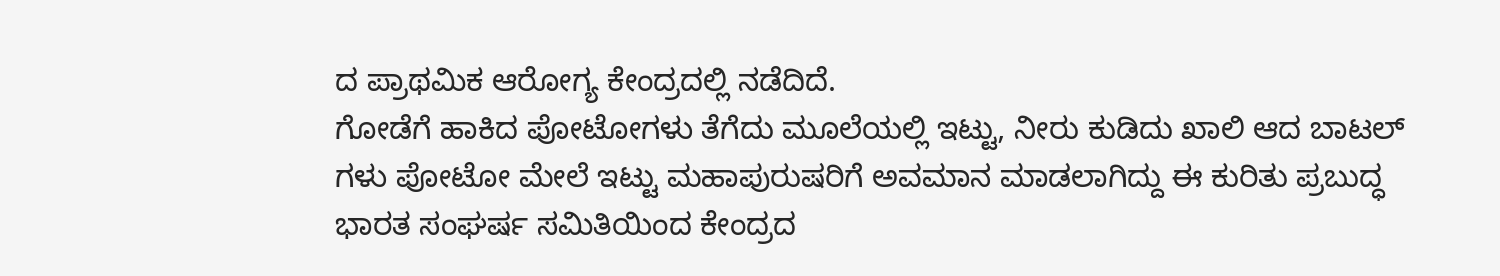ದ ಪ್ರಾಥಮಿಕ ಆರೋಗ್ಯ ಕೇಂದ್ರದಲ್ಲಿ ನಡೆದಿದೆ.
ಗೋಡೆಗೆ ಹಾಕಿದ ಪೋಟೋಗಳು ತೆಗೆದು ಮೂಲೆಯಲ್ಲಿ ಇಟ್ಟು, ನೀರು ಕುಡಿದು ಖಾಲಿ ಆದ ಬಾಟಲ್ ಗಳು ಪೋಟೋ ಮೇಲೆ ಇಟ್ಟು ಮಹಾಪುರುಷರಿಗೆ ಅವಮಾನ ಮಾಡಲಾಗಿದ್ದು ಈ ಕುರಿತು ಪ್ರಬುದ್ಧ ಭಾರತ ಸಂಘರ್ಷ ಸಮಿತಿಯಿಂದ ಕೇಂದ್ರದ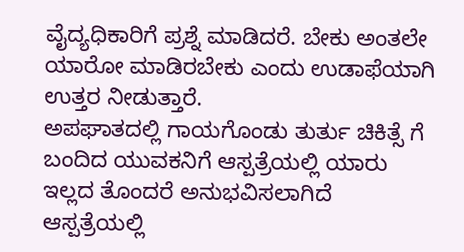ವೈದ್ಯಧಿಕಾರಿಗೆ ಪ್ರಶ್ನೆ ಮಾಡಿದರೆ. ಬೇಕು ಅಂತಲೇ ಯಾರೋ ಮಾಡಿರಬೇಕು ಎಂದು ಉಡಾಫೆಯಾಗಿ ಉತ್ತರ ನೀಡುತ್ತಾರೆ.
ಅಪಘಾತದಲ್ಲಿ ಗಾಯಗೊಂಡು ತುರ್ತು ಚಿಕಿತ್ಸೆ ಗೆ ಬಂದಿದ ಯುವಕನಿಗೆ ಆಸ್ಪತ್ರೆಯಲ್ಲಿ ಯಾರು ಇಲ್ಲದ ತೊಂದರೆ ಅನುಭವಿಸಲಾಗಿದೆ
ಆಸ್ಪತ್ರೆಯಲ್ಲಿ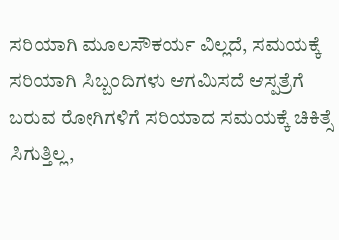ಸರಿಯಾಗಿ ಮೂಲಸೌಕರ್ಯ ವಿಲ್ಲದೆ, ಸಮಯಕ್ಕೆ ಸರಿಯಾಗಿ ಸಿಬ್ಬಂದಿಗಳು ಆಗಮಿಸದೆ ಆಸ್ಪತ್ರೆಗೆ ಬರುವ ರೋಗಿಗಳಿಗೆ ಸರಿಯಾದ ಸಮಯಕ್ಕೆ ಚಿಕಿತ್ಸೆ ಸಿಗುತ್ತಿಲ್ಲ,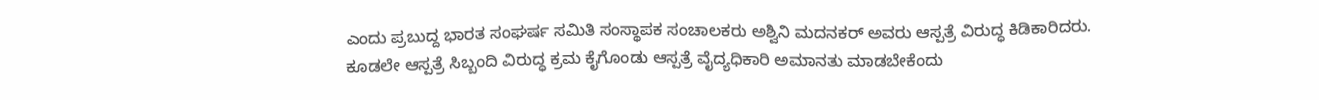ಎಂದು ಪ್ರಬುದ್ದ ಭಾರತ ಸಂಘರ್ಷ ಸಮಿತಿ ಸಂಸ್ಥಾಪಕ ಸಂಚಾಲಕರು ಅಶ್ವಿನಿ ಮದನಕರ್ ಅವರು ಆಸ್ಪತ್ರೆ ವಿರುದ್ಧ ಕಿಡಿಕಾರಿದರು. ಕೂಡಲೇ ಆಸ್ಪತ್ರೆ ಸಿಬ್ಬಂದಿ ವಿರುದ್ಧ ಕ್ರಮ ಕೈಗೊಂಡು ಆಸ್ಪತ್ರೆ ವೈದ್ಯಧಿಕಾರಿ ಅಮಾನತು ಮಾಡಬೇಕೆಂದು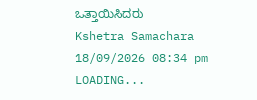ಒತ್ತಾಯಿಸಿದರು
Kshetra Samachara
18/09/2026 08:34 pm
LOADING...